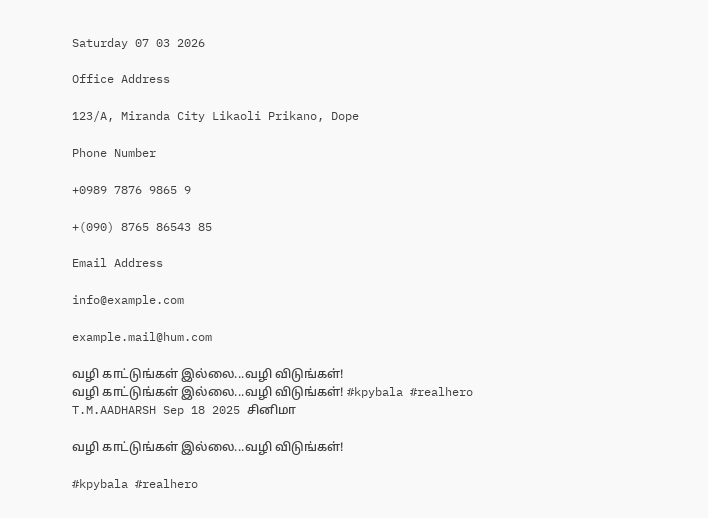Saturday 07 03 2026

Office Address

123/A, Miranda City Likaoli Prikano, Dope

Phone Number

+0989 7876 9865 9

+(090) 8765 86543 85

Email Address

info@example.com

example.mail@hum.com

வழி காட்டுங்கள் இல்லை...வழி விடுங்கள்!
வழி காட்டுங்கள் இல்லை...வழி விடுங்கள்! #kpybala #realhero
T.M.AADHARSH Sep 18 2025 சினிமா

வழி காட்டுங்கள் இல்லை...வழி விடுங்கள்!

#kpybala #realhero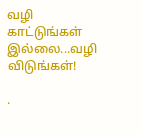வழி காட்டுங்கள் இல்லை...வழி விடுங்கள்!

.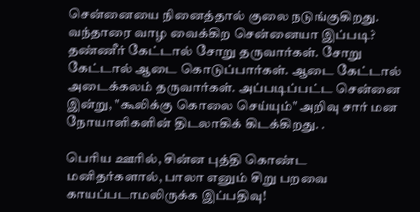சென்னையை நினைத்தால் குலை நடுங்குகிறது. வந்தாரை வாழ வைக்கிற சென்னையா இப்படி? தண்ணீர் கேட்டால் சோறு தருவார்கள். சோறு கேட்டால் ஆடை கொடுப்பார்கள். ஆடை கேட்டால் அடைக்கலம் தருவார்கள். அப்படிப்பட்ட சென்னை இன்று, "கூலிக்கு கொலை செய்யும்" அறிவு சார் மன நோயாளிகளின் திடலாகிக் கிடக்கிறது. .

பெரிய ஊரில், சின்ன புத்தி கொண்ட மனிதர்களால், பாலா எனும் சிறு பறவை காயப்படாமலிருக்க இப்பதிவு!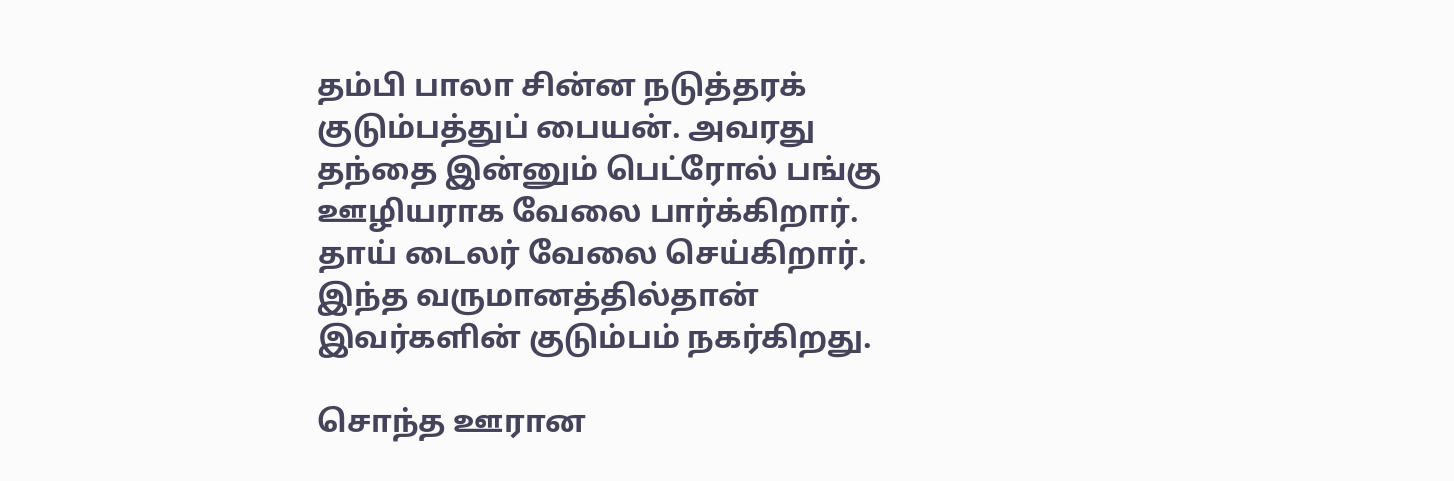தம்பி பாலா சின்ன நடுத்தரக் குடும்பத்துப் பையன். அவரது தந்தை இன்னும் பெட்ரோல் பங்கு ஊழியராக வேலை பார்க்கிறார். தாய் டைலர் வேலை செய்கிறார். இந்த வருமானத்தில்தான் இவர்களின் குடும்பம் நகர்கிறது.

சொந்த ஊரான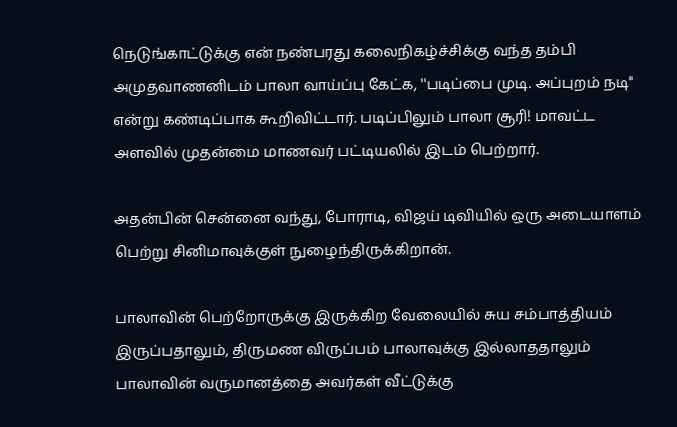நெடுங்காட்டுக்கு என் நண்பரது கலைநிகழ்ச்சிக்கு வந்த தம்பி அமுதவாணனிடம் பாலா வாய்ப்பு கேட்க, ''படிப்பை முடி. அப்புறம் நடி'' என்று கண்டிப்பாக கூறிவிட்டார். படிப்பிலும் பாலா சூரி! மாவட்ட அளவில் முதன்மை மாணவர் பட்டியலில் இடம் பெற்றார்.

அதன்பின் சென்னை வந்து, போராடி, விஜய் டிவியில் ஒரு அடையாளம் பெற்று சினிமாவுக்குள் நுழைந்திருக்கிறான்.

பாலாவின் பெற்றோருக்கு இருக்கிற வேலையில் சுய சம்பாத்தியம் இருப்பதாலும், திருமண விருப்பம் பாலாவுக்கு இல்லாததாலும் பாலாவின் வருமானத்தை அவர்கள் வீட்டுக்கு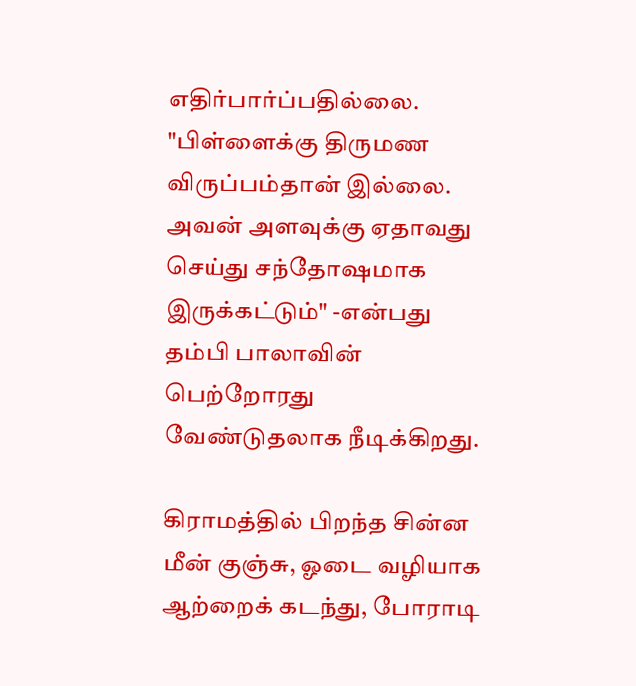எதிர்பார்ப்பதில்லை. "பிள்ளைக்கு திருமண விருப்பம்தான் இல்லை. அவன் அளவுக்கு ஏதாவது செய்து சந்தோஷமாக இருக்கட்டும்" -என்பது தம்பி பாலாவின் பெற்றோரது வேண்டுதலாக நீடிக்கிறது.

கிராமத்தில் பிறந்த சின்ன மீன் குஞ்சு, ஓடை வழியாக ஆற்றைக் கடந்து, போராடி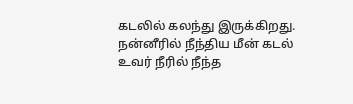கடலில் கலந்து இருக்கிறது. நன்னீரில் நீந்திய மீன் கடல் உவர் நீரில் நீந்த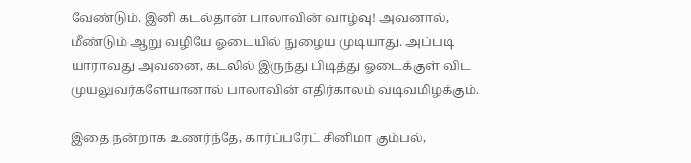வேண்டும். இனி கடல்தான் பாலாவின் வாழ்வு! அவனால், மீண்டும் ஆறு வழியே ஓடையில் நுழைய முடியாது. அப்படி யாராவது அவனை, கடலில் இருந்து பிடித்து ஓடைக்குள் விட முயலுவர்களேயானால் பாலாவின் எதிர்காலம் வடிவமிழக்கும்.

இதை நன்றாக உணர்ந்தே, கார்ப்பரேட் சினிமா கும்பல்,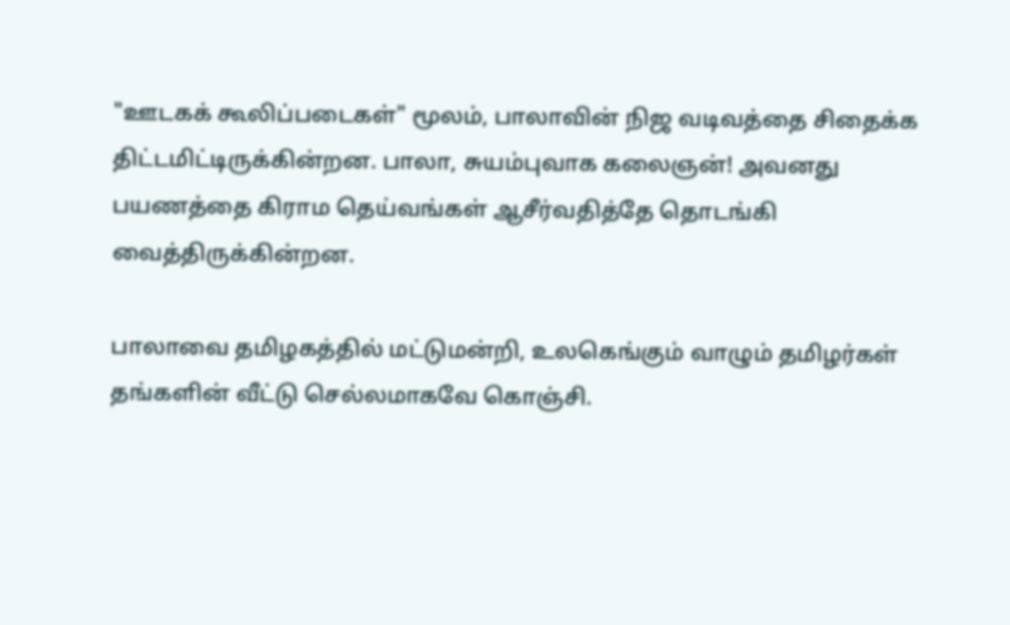"ஊடகக் கூலிப்படைகள்" மூலம், பாலாவின் நிஜ வடிவத்தை சிதைக்க திட்டமிட்டிருக்கின்றன. பாலா, சுயம்புவாக கலைஞன்! அவனது பயணத்தை கிராம தெய்வங்கள் ஆசீர்வதித்தே தொடங்கி வைத்திருக்கின்றன.

பாலாவை தமிழகத்தில் மட்டுமன்றி, உலகெங்கும் வாழும் தமிழர்கள் தங்களின் வீட்டு செல்லமாகவே கொஞ்சி.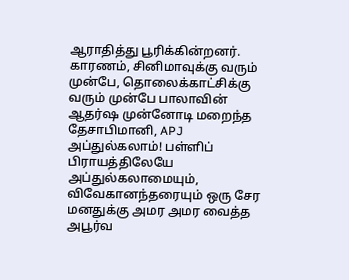ஆராதித்து பூரிக்கின்றனர். காரணம், சினிமாவுக்கு வரும் முன்பே, தொலைக்காட்சிக்கு வரும் முன்பே பாலாவின் ஆதர்ஷ முன்னோடி மறைந்த தேசாபிமானி, APJ  அப்துல்கலாம்! பள்ளிப் பிராயத்திலேயே அப்துல்கலாமையும், விவேகானந்தரையும் ஒரு சேர மனதுக்கு அமர அமர வைத்த அபூர்வ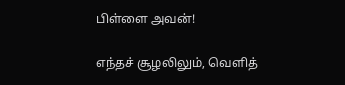பிள்ளை அவன்!

எந்தச் சூழலிலும், வெளித்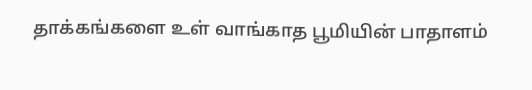தாக்கங்களை உள் வாங்காத பூமியின் பாதாளம்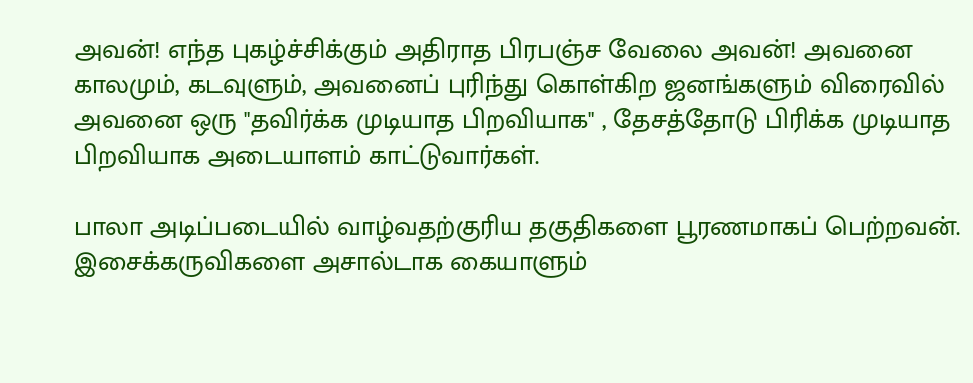அவன்! எந்த புகழ்ச்சிக்கும் அதிராத பிரபஞ்ச வேலை அவன்! அவனை காலமும், கடவுளும், அவனைப் புரிந்து கொள்கிற ஜனங்களும் விரைவில் அவனை ஒரு "தவிர்க்க முடியாத பிறவியாக" , தேசத்தோடு பிரிக்க முடியாத பிறவியாக அடையாளம் காட்டுவார்கள்.

பாலா அடிப்படையில் வாழ்வதற்குரிய தகுதிகளை பூரணமாகப் பெற்றவன். இசைக்கருவிகளை அசால்டாக கையாளும்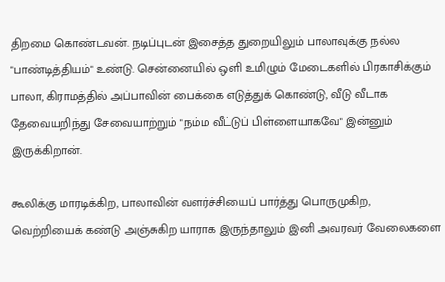திறமை கொண்டவன். நடிப்புடன் இசைத்த துறையிலும் பாலாவுக்கு நல்ல "பாண்டித்தியம்" உண்டு. சென்னையில் ஒளி உமிழும் மேடைகளில் பிரகாசிக்கும் பாலா, கிராமத்தில் அப்பாவின் பைக்கை எடுத்துக் கொண்டு, வீடு வீடாக தேவையறிந்து சேவையாற்றும் "நம்ம வீட்டுப் பிள்ளையாகவே" இன்னும் இருக்கிறான்.

கூலிக்கு மாரடிக்கிற, பாலாவின் வளர்ச்சியைப் பார்த்து பொருமுகிற, வெற்றியைக் கண்டு அஞ்சுகிற யாராக இருந்தாலும் இனி அவரவர் வேலைகளை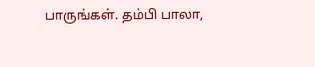பாருங்கள். தம்பி பாலா,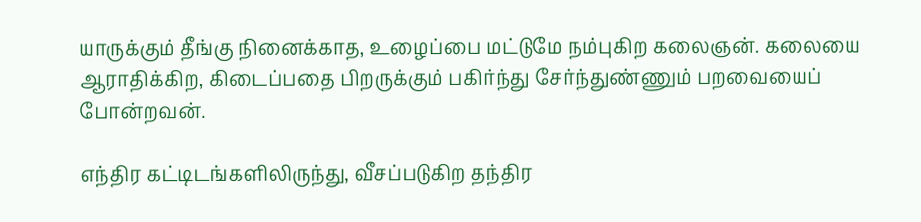யாருக்கும் தீங்கு நினைக்காத, உழைப்பை மட்டுமே நம்புகிற கலைஞன். கலையை ஆராதிக்கிற, கிடைப்பதை பிறருக்கும் பகிர்ந்து சேர்ந்துண்ணும் பறவையைப் போன்றவன்.

எந்திர கட்டிடங்களிலிருந்து, வீசப்படுகிற தந்திர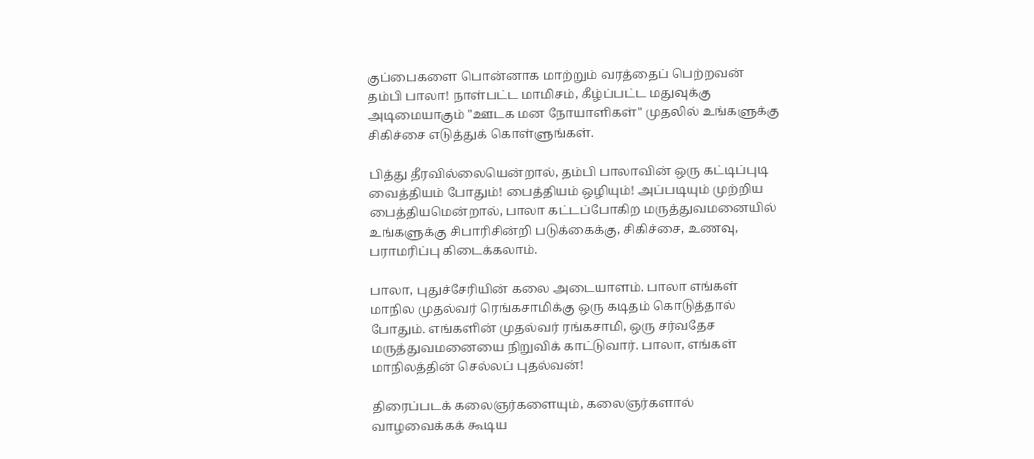குப்பைகளை பொன்னாக மாற்றும் வரத்தைப் பெற்றவன் தம்பி பாலா! நாள்பட்ட மாமிசம், கீழ்ப்பட்ட மதுவுக்கு அடிமையாகும் "ஊடக மன நோயாளிகள்" முதலில் உங்களுக்கு சிகிச்சை எடுத்துக் கொள்ளுங்கள்.

பித்து தீரவில்லையென்றால், தம்பி பாலாவின் ஒரு கட்டிப்புடி வைத்தியம் போதும்! பைத்தியம் ஒழியும்! அப்படியும் முற்றிய பைத்தியமென்றால், பாலா கட்டப்போகிற மருத்துவமனையில் உங்களுக்கு சிபாரிசின்றி படுக்கைக்கு, சிகிச்சை, உணவு, பராமரிப்பு கிடைக்கலாம்.

பாலா, புதுச்சேரியின் கலை அடையாளம். பாலா எங்கள் மாநில முதல்வர் ரெங்கசாமிக்கு ஒரு கடிதம் கொடுத்தால் போதும். எங்களின் முதல்வர் ரங்கசாமி, ஒரு சர்வதேச மருத்துவமனையை நிறுவிக் காட்டுவார். பாலா, எங்கள் மாநிலத்தின் செல்லப் புதல்வன்!

திரைப்படக் கலைஞர்களையும், கலைஞர்களால் வாழவைக்கக் கூடிய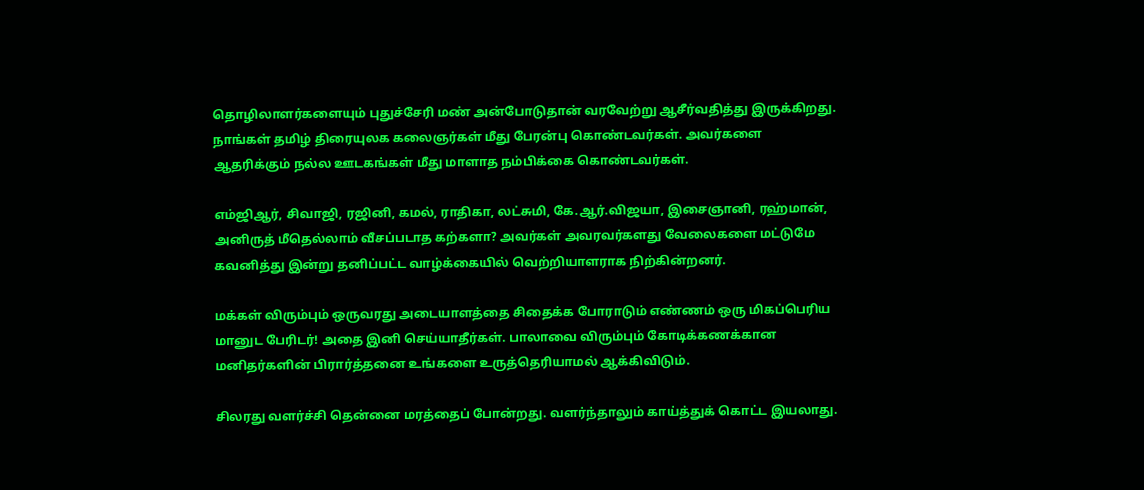தொழிலாளர்களையும் புதுச்சேரி மண் அன்போடுதான் வரவேற்று ஆசீர்வதித்து இருக்கிறது. நாங்கள் தமிழ் திரையுலக கலைஞர்கள் மீது பேரன்பு கொண்டவர்கள். அவர்களை ஆதரிக்கும் நல்ல ஊடகங்கள் மீது மாளாத நம்பிக்கை கொண்டவர்கள்.

எம்ஜிஆர், சிவாஜி, ரஜினி, கமல், ராதிகா, லட்சுமி, கே.ஆர்.விஜயா, இசைஞானி, ரஹ்மான், அனிருத் மீதெல்லாம் வீசப்படாத கற்களா? அவர்கள் அவரவர்களது வேலைகளை மட்டுமே கவனித்து இன்று தனிப்பட்ட வாழ்க்கையில் வெற்றியாளராக நிற்கின்றனர்.

மக்கள் விரும்பும் ஒருவரது அடையாளத்தை சிதைக்க போராடும் எண்ணம் ஒரு மிகப்பெரிய மானுட பேரிடர்! அதை இனி செய்யாதீர்கள். பாலாவை விரும்பும் கோடிக்கணக்கான மனிதர்களின் பிரார்த்தனை உங்களை உருத்தெரியாமல் ஆக்கிவிடும்.

சிலரது வளர்ச்சி தென்னை மரத்தைப் போன்றது. வளர்ந்தாலும் காய்த்துக் கொட்ட இயலாது.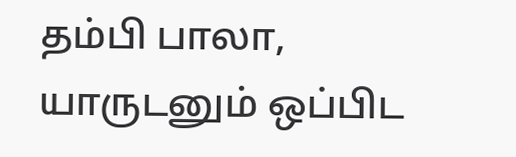தம்பி பாலா, யாருடனும் ஒப்பிட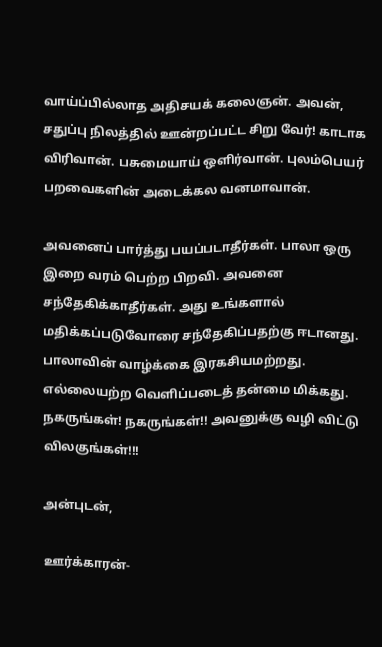வாய்ப்பில்லாத அதிசயக் கலைஞன். அவன், சதுப்பு நிலத்தில் ஊன்றப்பட்ட சிறு வேர்! காடாக விரிவான். பசுமையாய் ஒளிர்வான். புலம்பெயர் பறவைகளின் அடைக்கல வனமாவான்.

அவனைப் பார்த்து பயப்படாதீர்கள். பாலா ஒரு இறை வரம் பெற்ற பிறவி. அவனை சந்தேகிக்காதீர்கள். அது உங்களால் மதிக்கப்படுவோரை சந்தேகிப்பதற்கு ஈடானது. பாலாவின் வாழ்க்கை இரகசியமற்றது. எல்லையற்ற வெளிப்படைத் தன்மை மிக்கது. நகருங்கள்! நகருங்கள்!! அவனுக்கு வழி விட்டு விலகுங்கள்!!!

அன்புடன்,

ஊர்க்காரன்-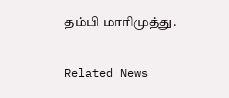தம்பி மாரிமுத்து.

Related News